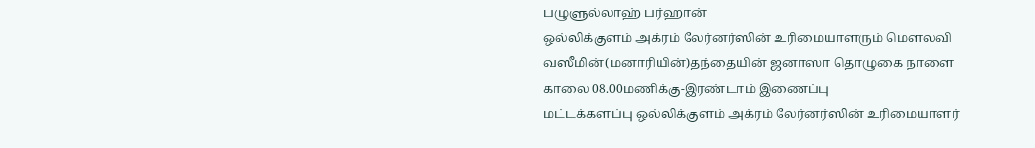பழுளுல்லாஹ் பர்ஹான்
ஒல்லிக்குளம் அக்ரம் லேர்னர்ஸின் உரிமையாளரும் மௌலவி வஸீமின்(மனாரியின்)தந்தையின் ஜனாஸா தொழுகை நாளை காலை 08.00மணிக்கு-இரண்டாம் இணைப்பு
மட்டக்களப்பு ஒல்லிக்குளம் அக்ரம் லேர்னர்ஸின் உரிமையாளர்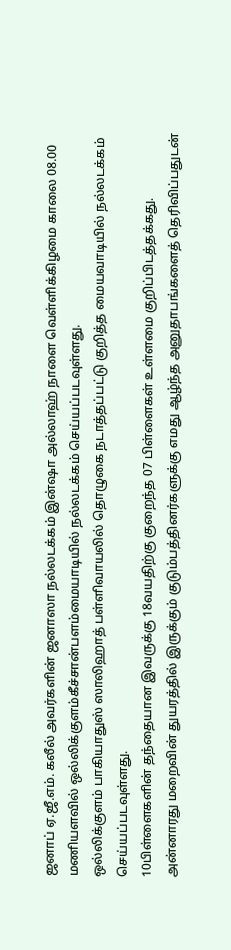ஜனாப் ஏ.ஜீ.எம். கலீல் அவர்களின் ஜனாஸா நல்லடக்கம் இன்ஷா அல்லாஹ் நாளை வெள்ளிக்கிழமை காலை 08.00 மணியளவில் ஒல்லிக்குளம்கீச்சான்பளம்மையாடியில் நல்லடக்கம் செய்யப்படவுள்ளது.
ஒல்லிக்குளம் பாகியாதுஸ் ஸாலிஹாத் பள்ளிவாயலில் தொழுகை நடாத்தப்பட்டு குறித்த மையவாடியில் நல்லடக்கம் செய்யப்படவுள்ளது.
10பிள்ளைகளின் தந்தையான இவருக்கு 18வயதிற்கு குறைந்த 07 பிள்ளைகள் உள்ளமை குறிப்பிடத்தக்கது.
அன்னாரது மறைவின் துயரத்தில் இருக்கும் குடும்பத்தினர்களுக்கு எமது ஆழ்ந்த அனுதாபங்களைத் தெரிவிப்பதுடன்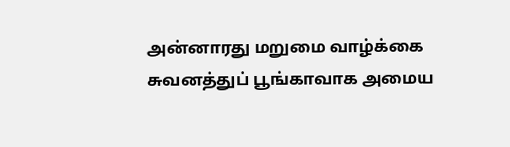அன்னாரது மறுமை வாழ்க்கை சுவனத்துப் பூங்காவாக அமைய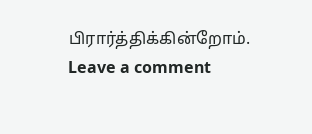பிரார்த்திக்கின்றோம்.
Leave a comment